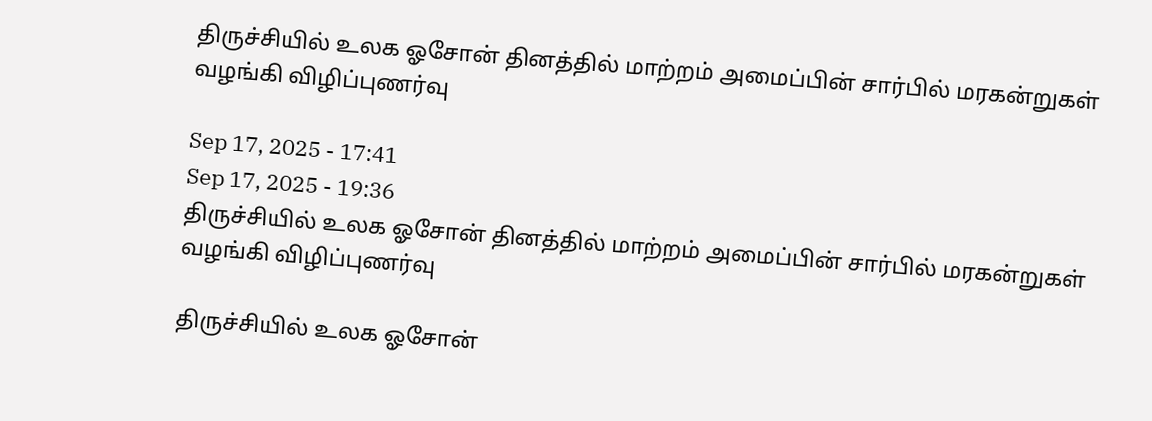திருச்சியில் உலக ஓசோன் தினத்தில் மாற்றம் அமைப்பின் சார்பில் மரகன்றுகள் வழங்கி விழிப்புணர்வு

Sep 17, 2025 - 17:41
Sep 17, 2025 - 19:36
திருச்சியில் உலக ஓசோன் தினத்தில் மாற்றம் அமைப்பின் சார்பில் மரகன்றுகள் வழங்கி விழிப்புணர்வு

திருச்சியில் உலக ஓசோன்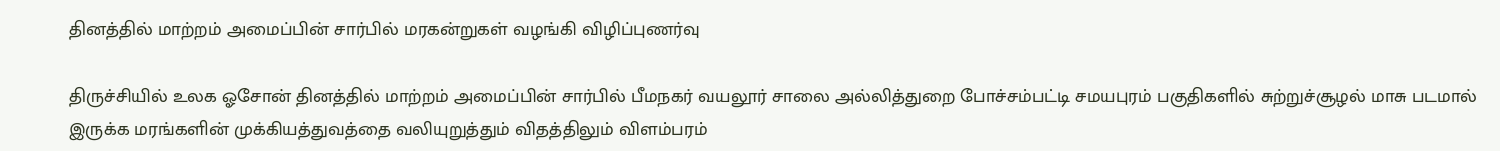தினத்தில் மாற்றம் அமைப்பின் சார்பில் மரகன்றுகள் வழங்கி விழிப்புணர்வு

திருச்சியில் உலக ஓசோன் தினத்தில் மாற்றம் அமைப்பின் சார்பில் பீமநகர் வயலூர் சாலை அல்லித்துறை போச்சம்பட்டி சமயபுரம் பகுதிகளில் சுற்றுச்சூழல் மாசு படமால் இருக்க மரங்களின் முக்கியத்துவத்தை வலியுறுத்தும் விதத்திலும் விளம்பரம்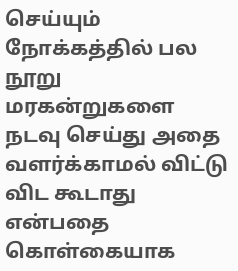செய்யும் நோக்கத்தில் பல நூறு மரகன்றுகளை நடவு செய்து அதை வளர்க்காமல் விட்டு விட கூடாது என்பதை கொள்கையாக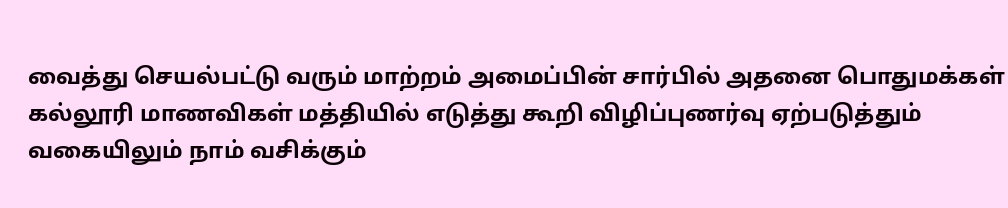வைத்து செயல்பட்டு வரும் மாற்றம் அமைப்பின் சார்பில் அதனை பொதுமக்கள் கல்லூரி மாணவிகள் மத்தியில் எடுத்து கூறி விழிப்புணர்வு ஏற்படுத்தும் வகையிலும் நாம் வசிக்கும்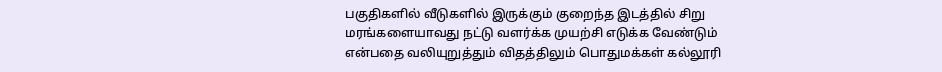பகுதிகளில் வீடுகளில் இருக்கும் குறைந்த இடத்தில் சிறு மரங்களையாவது நட்டு வளர்க்க முயற்சி எடுக்க வேண்டும் என்பதை வலியுறுத்தும் விதத்திலும் பொதுமக்கள் கல்லூரி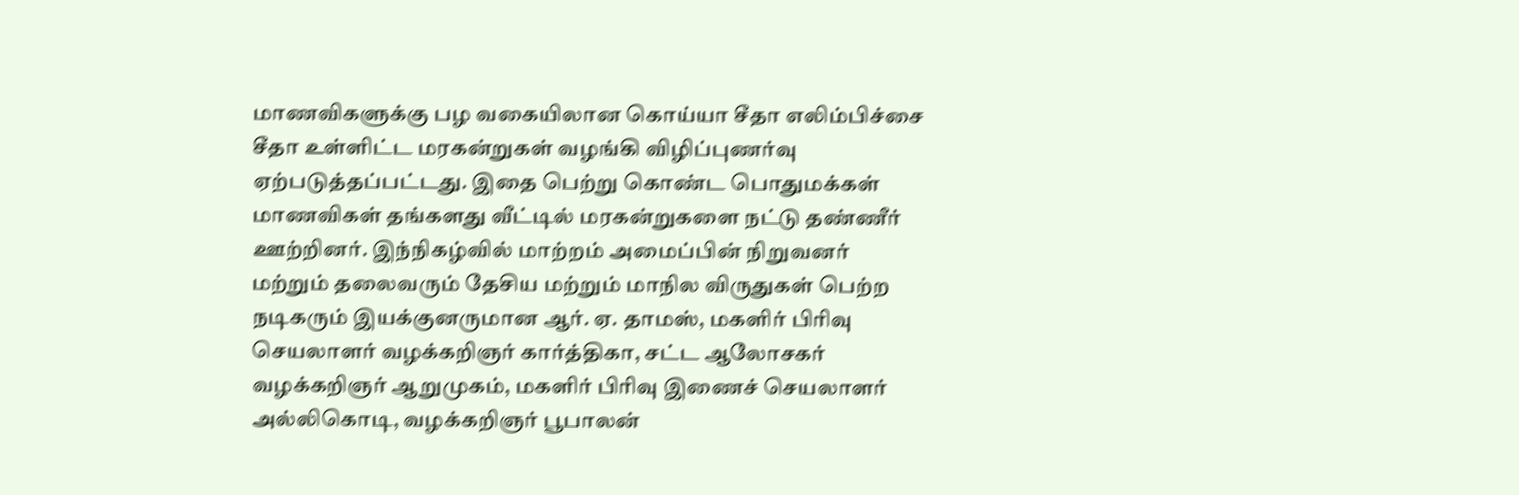மாணவிகளுக்கு பழ வகையிலான கொய்யா சீதா எலிம்பிச்சை சீதா உள்ளிட்ட மரகன்றுகள் வழங்கி விழிப்புணர்வு ஏற்படுத்தப்பட்டது. இதை பெற்று கொண்ட பொதுமக்கள் மாணவிகள் தங்களது வீட்டில் மரகன்றுகளை நட்டு தண்ணீர் ஊற்றினர். இந்நிகழ்வில் மாற்றம் அமைப்பின் நிறுவனர் மற்றும் தலைவரும் தேசிய மற்றும் மாநில விருதுகள் பெற்ற நடிகரும் இயக்குனருமான ஆர். ஏ. தாமஸ், மகளிர் பிரிவு செயலாளர் வழக்கறிஞர் கார்த்திகா, சட்ட ஆலோசகர் வழக்கறிஞர் ஆறுமுகம், மகளிர் பிரிவு இணைச் செயலாளர் அல்லிகொடி, வழக்கறிஞர் பூபாலன்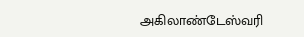அகிலாண்டேஸ்வரி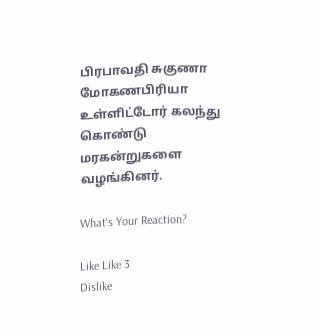பிரபாவதி சுகுணா மோகணபிரியா உள்ளிட்டோர் கலந்து கொண்டு மரகன்றுகளை வழங்கினர்.

What's Your Reaction?

Like Like 3
Dislike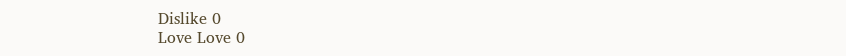Dislike 0
Love Love 0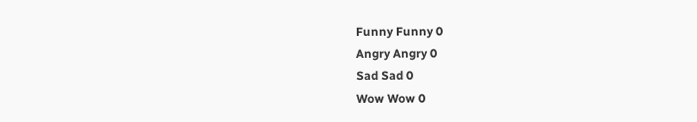Funny Funny 0
Angry Angry 0
Sad Sad 0
Wow Wow 0